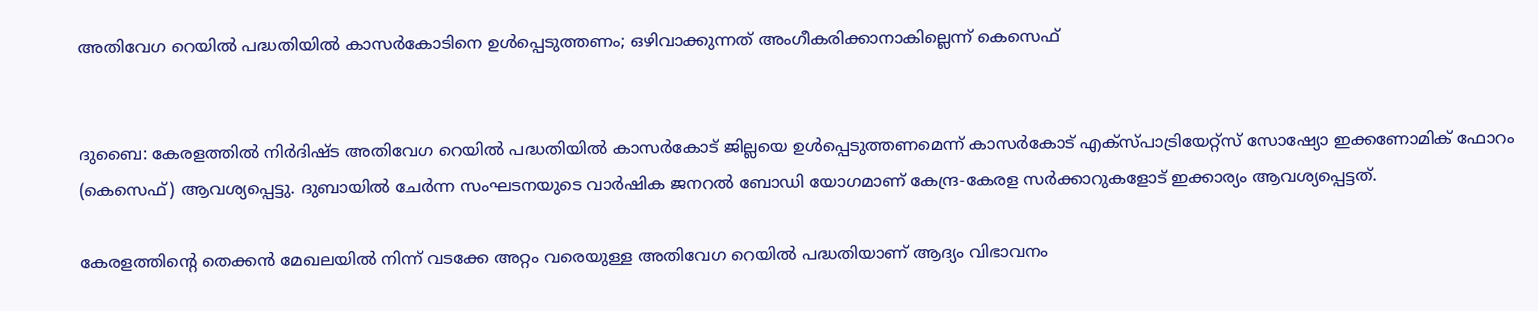അതിവേഗ റെയില്‍ പദ്ധതിയില്‍ കാസര്‍കോടിനെ ഉള്‍പ്പെടുത്തണം; ഒഴിവാക്കുന്നത് അംഗീകരിക്കാനാകില്ലെന്ന് കെസെഫ്


ദുബൈ: കേരളത്തില്‍ നിര്‍ദിഷ്ട അതിവേഗ റെയില്‍ പദ്ധതിയില്‍ കാസര്‍കോട് ജില്ലയെ ഉള്‍പ്പെടുത്തണമെന്ന് കാസര്‍കോട് എക്‌സ്പാട്രിയേറ്റ്‌സ് സോഷ്യോ ഇക്കണോമിക് ഫോറം (കെസെഫ്) ആവശ്യപ്പെട്ടു. ദുബായില്‍ ചേര്‍ന്ന സംഘടനയുടെ വാര്‍ഷിക ജനറല്‍ ബോഡി യോഗമാണ് കേന്ദ്ര-കേരള സര്‍ക്കാറുകളോട് ഇക്കാര്യം ആവശ്യപ്പെട്ടത്.

കേരളത്തിന്റെ തെക്കന്‍ മേഖലയില്‍ നിന്ന് വടക്കേ അറ്റം വരെയുള്ള അതിവേഗ റെയില്‍ പദ്ധതിയാണ് ആദ്യം വിഭാവനം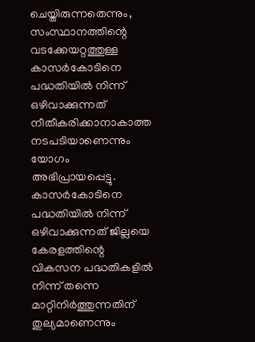ചെയ്തിരുന്നതെന്നും, സംസ്ഥാനത്തിന്റെ വടക്കേയറ്റത്തുള്ള കാസര്‍കോടിനെ പദ്ധതിയില്‍ നിന്ന് ഒഴിവാക്കുന്നത് നീതീകരിക്കാനാകാത്ത നടപടിയാണെന്നും യോഗം അഭിപ്രായപ്പെട്ടു. കാസര്‍കോടിനെ പദ്ധതിയില്‍ നിന്ന് ഒഴിവാക്കുന്നത് ജില്ലയെ കേരളത്തിന്റെ വികസന പദ്ധതികളില്‍ നിന്ന് തന്നെ മാറ്റിനിര്‍ത്തുന്നതിന് തുല്യമാണെന്നും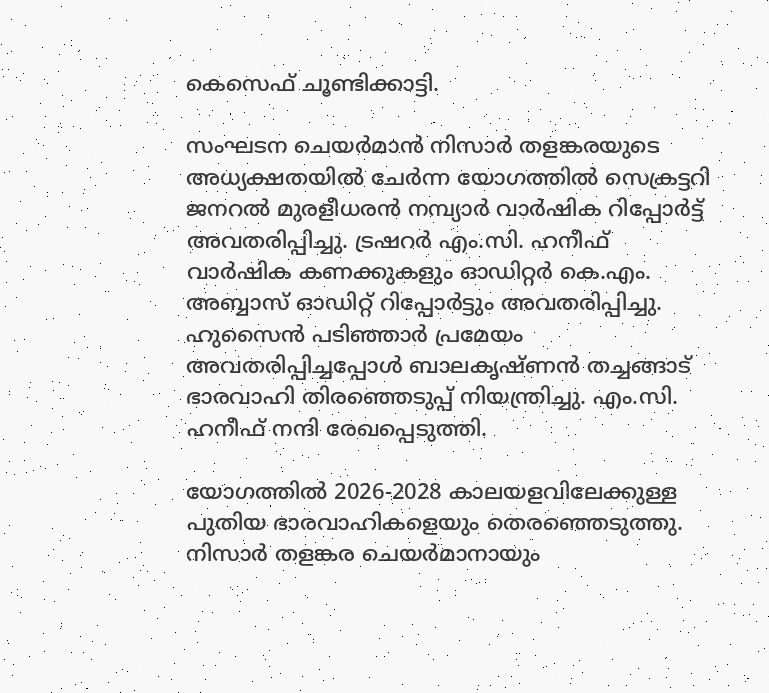കെസെഫ് ചൂണ്ടിക്കാട്ടി.

സംഘടന ചെയര്‍മാന്‍ നിസാര്‍ തളങ്കരയുടെ അധ്യക്ഷതയില്‍ ചേര്‍ന്ന യോഗത്തില്‍ സെക്രട്ടറി ജനറല്‍ മുരളീധരന്‍ നമ്പ്യാര്‍ വാര്‍ഷിക റിപ്പോര്‍ട്ട് അവതരിപ്പിച്ചു. ട്രഷറര്‍ എം.സി. ഹനീഫ് വാര്‍ഷിക കണക്കുകളും ഓഡിറ്റര്‍ കെ.എം. അബ്ബാസ് ഓഡിറ്റ് റിപ്പോര്‍ട്ടും അവതരിപ്പിച്ചു. ഹുസൈന്‍ പടിഞ്ഞാര്‍ പ്രമേയം അവതരിപ്പിച്ചപ്പോള്‍ ബാലകൃഷ്ണന്‍ തച്ചങ്ങാട് ഭാരവാഹി തിരഞ്ഞെടുപ്പ് നിയന്ത്രിച്ചു. എം.സി. ഹനീഫ് നന്ദി രേഖപ്പെടുത്തി.

യോഗത്തില്‍ 2026-2028 കാലയളവിലേക്കുള്ള പുതിയ ഭാരവാഹികളെയും തെരഞ്ഞെടുത്തു. നിസാര്‍ തളങ്കര ചെയര്‍മാനായും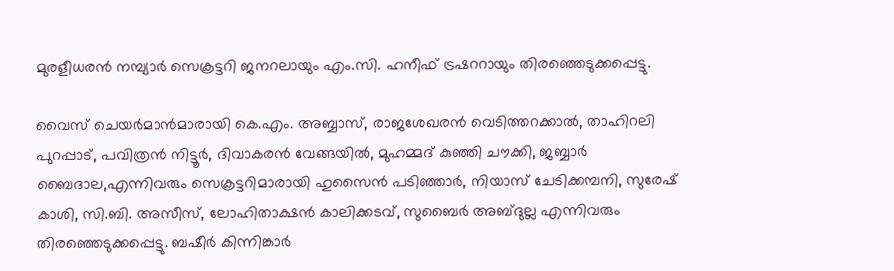മുരളീധരന്‍ നമ്പ്യാര്‍ സെക്രട്ടറി ജനറലായും എം.സി. ഹനീഫ് ട്രഷററായും തിരഞ്ഞെടുക്കപ്പെട്ടു.

വൈസ് ചെയര്‍മാന്‍മാരായി കെ.എം. അബ്ബാസ്, രാജശേഖരന്‍ വെടിത്തറക്കാല്‍, താഹിറലി പുറപ്പാട്, പവിത്രന്‍ നിട്ടൂര്‍, ദിവാകരന്‍ വേങ്ങയില്‍, മുഹമ്മദ് കുഞ്ഞി ചൗക്കി, ജബ്ബാര്‍ ബൈദാല,എന്നിവരും സെക്രട്ടറിമാരായി ഹുസൈന്‍ പടിഞ്ഞാര്‍, നിയാസ് ചേടിക്കമ്പനി, സുരേഷ് കാശി, സി.ബി. അസീസ്, ലോഹിതാക്ഷന്‍ കാലിക്കടവ്, സുബൈര്‍ അബ്ദുല്ല എന്നിവരും തിരഞ്ഞെടുക്കപ്പെട്ടു. ബഷീര്‍ കിന്നിങ്കാര്‍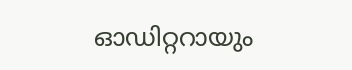ഓഡിറ്ററായും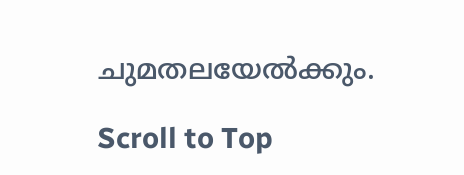ചുമതലയേല്‍ക്കും.

Scroll to Top